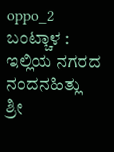oppo_2
ಬಂಟ್ಚಾಳ : ಇಲ್ಲಿಯ ನಗರದ ನಂದನಹಿತ್ಲು  ಶ್ರೀ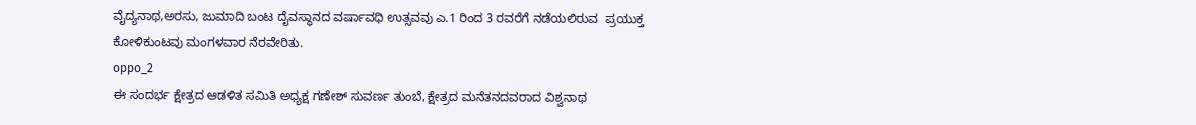ವೈದ್ಯನಾಥ,ಅರಸು, ಜುಮಾದಿ ಬಂಟ ದೈವಸ್ಥಾನದ ವರ್ಷಾವಧಿ ಉತ್ಸವವು ಎ.1 ರಿಂದ 3 ರವರೆಗೆ ನಡೆಯಲಿರುವ  ಪ್ರಯುಕ್ತ ಕೋಳಿಕುಂಟವು ಮಂಗಳವಾರ ನೆರವೇರಿತು.
oppo_2
ಈ ಸಂದರ್ಭ ಕ್ಷೇತ್ರದ ಆಡಳಿತ ಸಮಿತಿ ಅಧ್ಯಕ್ಷ ಗಣೇಶ್ ಸುವರ್ಣ ತುಂಬೆ, ಕ್ಷೇತ್ರದ ಮನೆತನದವರಾದ ವಿಶ್ವನಾಥ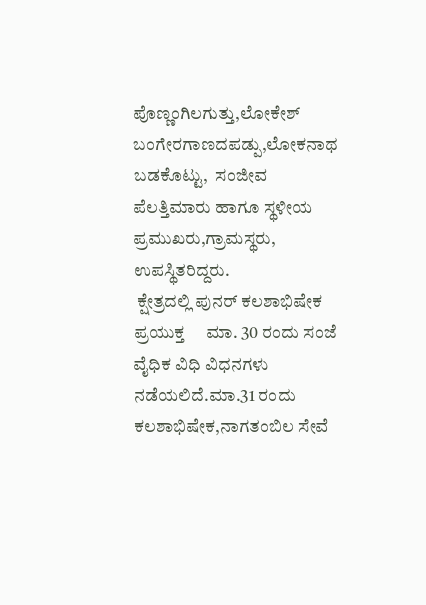ಪೊಣ್ಣಂಗಿಲಗುತ್ತು,ಲೋಕೇಶ್ ಬಂಗೇರಗಾಣದಪಡ್ಪು,ಲೋಕನಾಥ ಬಡಕೊಟ್ಟು,  ಸಂಜೀವ ಪೆಲತ್ತಿಮಾರು ಹಾಗೂ ಸ್ಥಳೀಯ ಪ್ರಮುಖರು,ಗ್ರಾಮಸ್ಥರು, ಉಪಸ್ಥಿತರಿದ್ದರು.
 ಕ್ಷೇತ್ರದಲ್ಲಿ ಪುನರ್ ಕಲಶಾಭಿಷೇಕ ಪ್ರಯುಕ್ತ     ಮಾ. 30 ರಂದು ಸಂಜೆ ವೈಧಿಕ ವಿಧಿ ವಿಧನಗಳು ನಡೆಯಲಿದೆ.ಮಾ.31 ರಂದು ಕಲಶಾಭಿಷೇಕ,ನಾಗತಂಬಿಲ ಸೇವೆ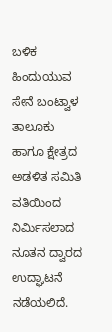ಬಳಿಕ ಹಿಂದುಯುವ ಸೇನೆ ಬಂಟ್ವಾಳ ತಾಲೂಕು ಹಾಗೂ ಕ್ಷೇತ್ರದ ಅಡಳಿತ ಸಮಿತಿ ವತಿಯಿಂದ ನಿರ್ಮಿಸಲಾದ ನೂತನ ದ್ವಾರದ ಉದ್ಘಾಟನೆ ನಡೆಯಲಿದೆ.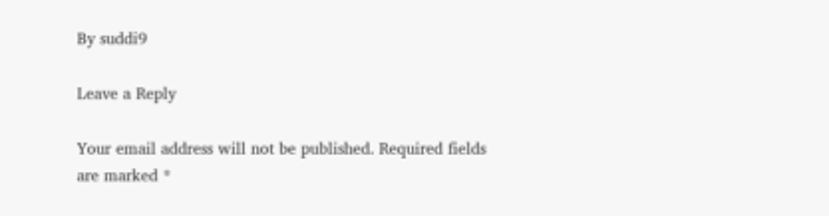By suddi9

Leave a Reply

Your email address will not be published. Required fields are marked *